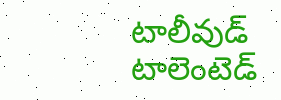టాలీవుడ్ టాలెంటెడ్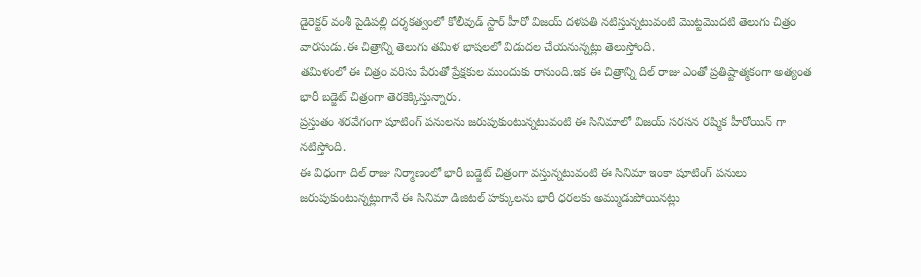డైరెక్టర్ వంశీ పైడిపల్లి దర్శకత్వంలో కోలీవుడ్ స్టార్ హీరో విజయ్ దళపతి నటిస్తున్నటువంటి మొట్టమొదటి తెలుగు చిత్రం వారసుడు.ఈ చిత్రాన్ని తెలుగు తమిళ భాషలలో విడుదల చేయనున్నట్లు తెలుస్తోంది.
తమిళంలో ఈ చిత్రం వరిసు పేరుతో ప్రేక్షకుల ముందుకు రానుంది.ఇక ఈ చిత్రాన్ని దిల్ రాజు ఎంతో ప్రతిష్టాత్మకంగా అత్యంత భారీ బడ్జెట్ చిత్రంగా తెరకెక్కిస్తున్నారు.
ప్రస్తుతం శరవేగంగా షూటింగ్ పనులను జరుపుకుంటున్నటువంటి ఈ సినిమాలో విజయ్ సరసన రష్మిక హీరోయిన్ గా నటిస్తోంది.
ఈ విధంగా దిల్ రాజు నిర్మాణంలో భారీ బడ్జెట్ చిత్రంగా వస్తున్నటువంటి ఈ సినిమా ఇంకా షూటింగ్ పనులు జరుపుకుంటున్నట్లుగానే ఈ సినిమా డిజిటల్ హక్కులను భారీ ధరలకు అమ్ముడుపోయినట్లు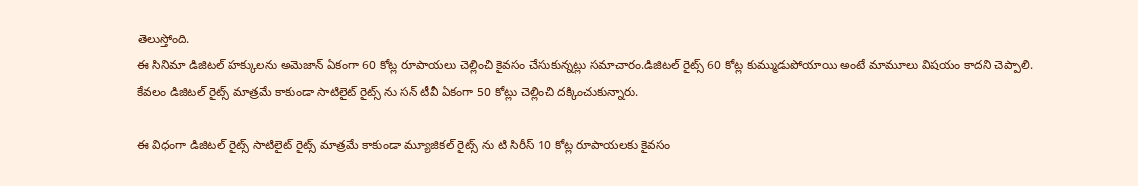తెలుస్తోంది.
ఈ సినిమా డిజిటల్ హక్కులను అమెజాన్ ఏకంగా 60 కోట్ల రూపాయలు చెల్లించి కైవసం చేసుకున్నట్లు సమాచారం.డిజిటల్ రైట్స్ 60 కోట్ల కుమ్ముడుపోయాయి అంటే మామూలు విషయం కాదని చెప్పాలి.
కేవలం డిజిటల్ రైట్స్ మాత్రమే కాకుండా సాటిలైట్ రైట్స్ ను సన్ టీవీ ఏకంగా 50 కోట్లు చెల్లించి దక్కించుకున్నారు.

ఈ విధంగా డిజిటల్ రైట్స్ సాటిలైట్ రైట్స్ మాత్రమే కాకుండా మ్యూజికల్ రైట్స్ ను టి సిరీస్ 10 కోట్ల రూపాయలకు కైవసం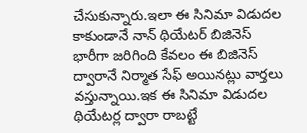చేసుకున్నారు.ఇలా ఈ సినిమా విడుదల కాకుండానే నాన్ థియేటర్ బిజినెస్ భారీగా జరిగింది కేవలం ఈ బిజినెస్ ద్వారానే నిర్మాత సేఫ్ అయినట్లు వార్తలు వస్తున్నాయి.ఇక ఈ సినిమా విడుదల థియేటర్ల ద్వారా రాబట్టే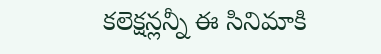కలెక్షన్లన్నీ ఈ సినిమాకి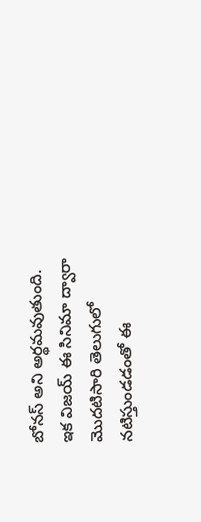బోనస్ అని అర్థమవుతుంది.
ఇక విజయ్ ఈ సినిమా ద్వారా మొదటిసారి తెలుగులో నటిస్తుండడంతో ఈ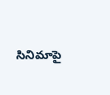సినిమాపై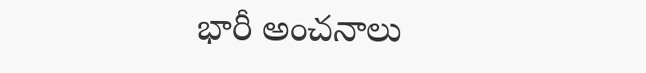భారీ అంచనాలు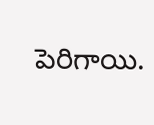పెరిగాయి.